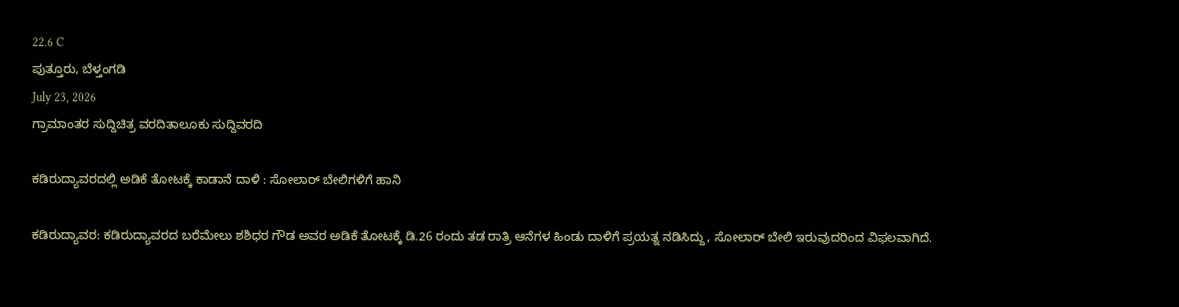22.6 C
ಪುತ್ತೂರು, ಬೆಳ್ತಂಗಡಿ
July 23, 2026
ಗ್ರಾಮಾಂತರ ಸುದ್ದಿಚಿತ್ರ ವರದಿತಾಲೂಕು ಸುದ್ದಿವರದಿ

ಕಡಿರುದ್ಯಾವರದಲ್ಲಿ ಅಡಿಕೆ ತೋಟಕ್ಕೆ ಕಾಡಾನೆ ದಾಳಿ : ಸೋಲಾರ್ ಬೇಲಿಗಳಿಗೆ ಹಾನಿ

ಕಡಿರುದ್ಯಾವರ: ಕಡಿರುದ್ಯಾವರದ ಬರೆಮೇಲು ಶಶಿಧರ ಗೌಡ ಅವರ ಅಡಿಕೆ ತೋಟಕ್ಕೆ ಡಿ.26 ರಂದು ತಡ ರಾತ್ರಿ ಆನೆಗಳ ಹಿಂಡು ದಾಳಿಗೆ ಪ್ರಯತ್ನ ನಡಿಸಿದ್ದು, ಸೋಲಾರ್ ಬೇಲಿ ಇರುವುದರಿಂದ ವಿಫಲವಾಗಿದೆ.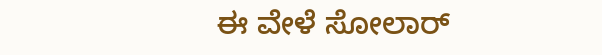ಈ ವೇಳೆ ಸೋಲಾರ್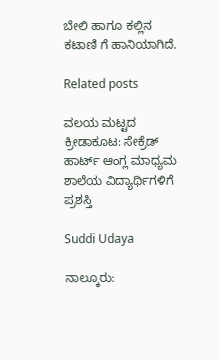ಬೇಲಿ ಹಾಗೂ ಕಲ್ಲಿನ ಕಟಾಣಿ ಗೆ ಹಾನಿಯಾಗಿದೆ.

Related posts

ವಲಯ ಮಟ್ಟದ ಕ್ರೀಡಾಕೂಟ: ಸೇಕ್ರೆಡ್ ಹಾರ್ಟ್ ಆಂಗ್ಲ ಮಾಧ್ಯಮ ಶಾಲೆಯ ವಿದ್ಯಾರ್ಥಿಗಳಿಗೆ ಪ್ರಶಸ್ತಿ

Suddi Udaya

ನಾಲ್ಕೂರು: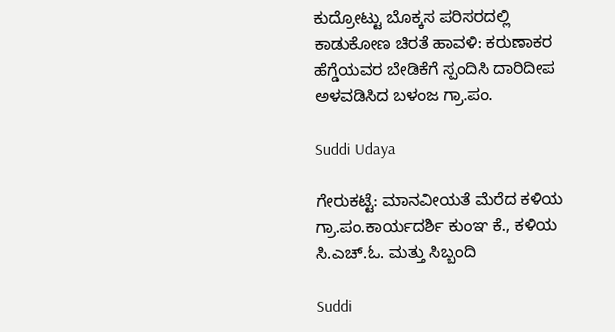ಕುದ್ರೋಟ್ಟು ಬೊಕ್ಕಸ ಪರಿಸರದಲ್ಲಿ ಕಾಡುಕೋಣ ಚಿರತೆ ಹಾವಳಿ: ಕರುಣಾಕರ ಹೆಗ್ಡೆಯವರ ಬೇಡಿಕೆಗೆ ಸ್ಪಂದಿಸಿ ದಾರಿದೀಪ ಅಳವಡಿಸಿದ ಬಳಂಜ ಗ್ರಾ.ಪಂ.

Suddi Udaya

ಗೇರುಕಟ್ಟೆ: ಮಾನವೀಯತೆ ಮೆರೆದ ಕಳಿಯ ಗ್ರಾ.ಪಂ.ಕಾರ್ಯದರ್ಶಿ ಕುಂಞ ಕೆ., ಕಳಿಯ ಸಿ.ಎಚ್.ಓ. ಮತ್ತು ಸಿಬ್ಬಂದಿ

Suddi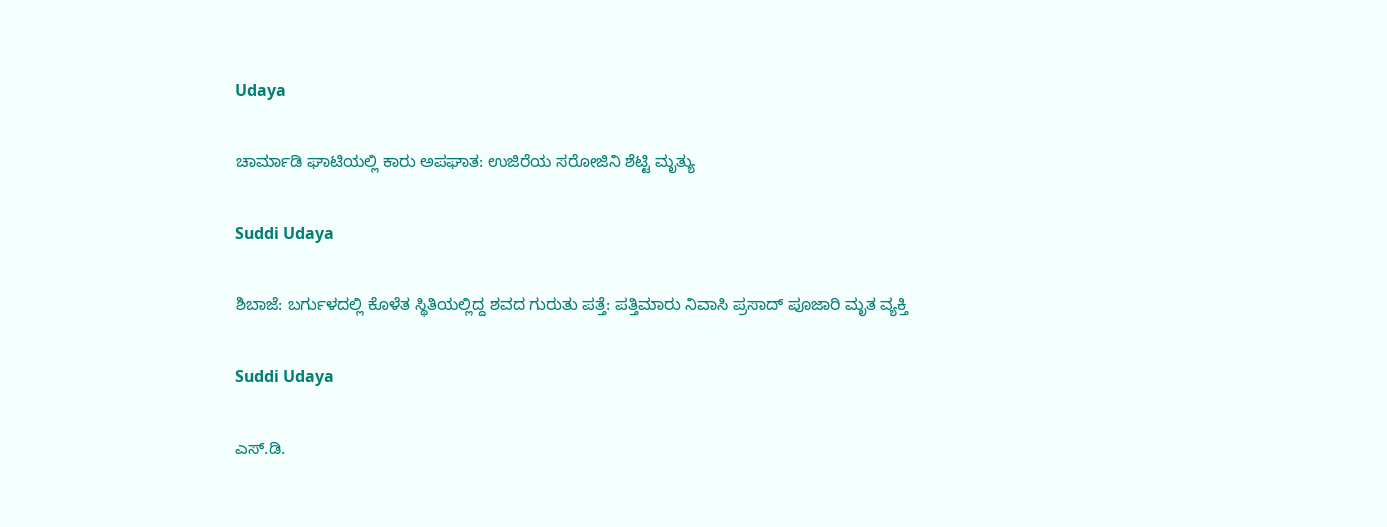Udaya

ಚಾರ್ಮಾಡಿ ಘಾಟಿಯಲ್ಲಿ ಕಾರು ಅಪಘಾತ: ಉಜಿರೆಯ ಸರೋಜಿನಿ ಶೆಟ್ಟಿ ಮೃತ್ಯು

Suddi Udaya

ಶಿಬಾಜೆ: ಬರ್ಗುಳದಲ್ಲಿ ಕೊಳೆತ ಸ್ಥಿತಿಯಲ್ಲಿದ್ದ ಶವದ ಗುರುತು ಪತ್ತೆ: ಪತ್ತಿಮಾರು ನಿವಾಸಿ ಪ್ರಸಾದ್ ಪೂಜಾರಿ ಮೃತ ವ್ಯಕ್ತಿ

Suddi Udaya

ಎಸ್.ಡಿ.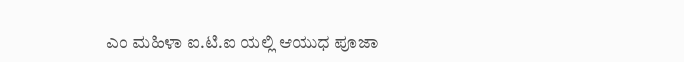ಎಂ ಮಹಿಳಾ ಐ.ಟಿ.ಐ ಯಲ್ಲಿ ಆಯುಧ ಪೂಜಾ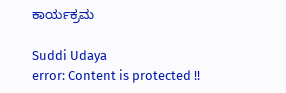ಕಾರ್ಯಕ್ರಮ

Suddi Udaya
error: Content is protected !!